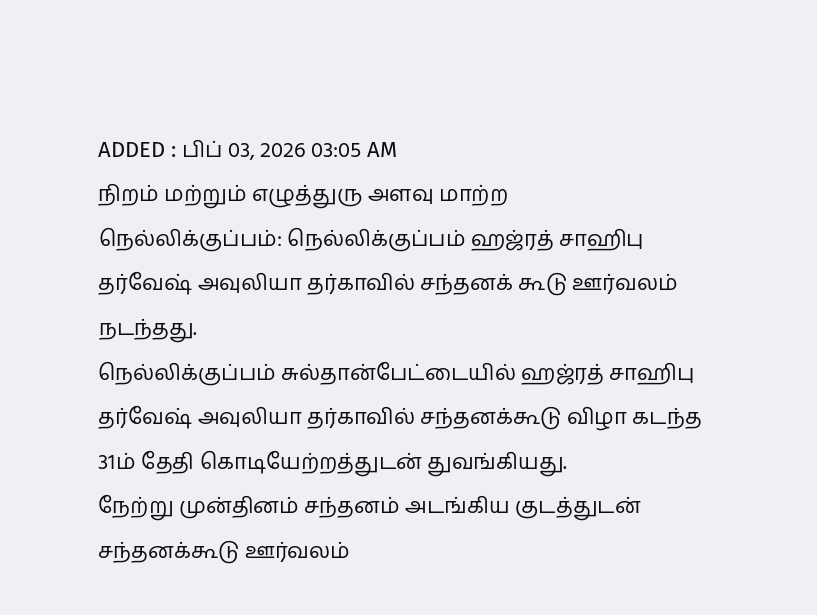ADDED : பிப் 03, 2026 03:05 AM
நிறம் மற்றும் எழுத்துரு அளவு மாற்ற
நெல்லிக்குப்பம்: நெல்லிக்குப்பம் ஹஜ்ரத் சாஹிபு தர்வேஷ் அவுலியா தர்காவில் சந்தனக் கூடு ஊர்வலம் நடந்தது.
நெல்லிக்குப்பம் சுல்தான்பேட்டையில் ஹஜ்ரத் சாஹிபு தர்வேஷ் அவுலியா தர்காவில் சந்தனக்கூடு விழா கடந்த 31ம் தேதி கொடியேற்றத்துடன் துவங்கியது.
நேற்று முன்தினம் சந்தனம் அடங்கிய குடத்துடன் சந்தனக்கூடு ஊர்வலம்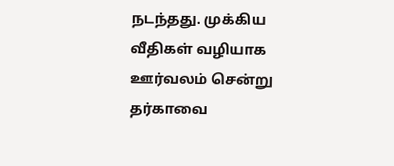நடந்தது. முக்கிய வீதிகள் வழியாக ஊர்வலம் சென்று தர்காவை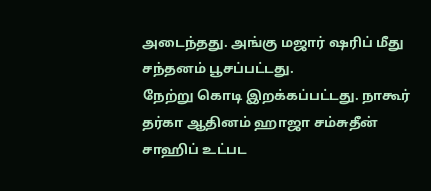அடைந்தது. அங்கு மஜார் ஷரிப் மீது சந்தனம் பூசப்பட்டது.
நேற்று கொடி இறக்கப்பட்டது. நாகூர் தர்கா ஆதினம் ஹாஜா சம்சுதீன் சாஹிப் உட்பட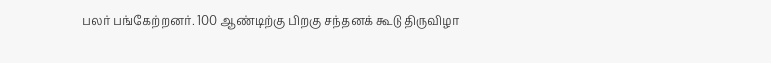பலர் பங்கேற்றனர். 100 ஆண்டிற்கு பிறகு சந்தனக் கூடு திருவிழா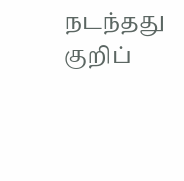நடந்தது குறிப்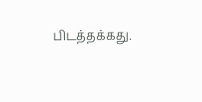பிடத்தக்கது.